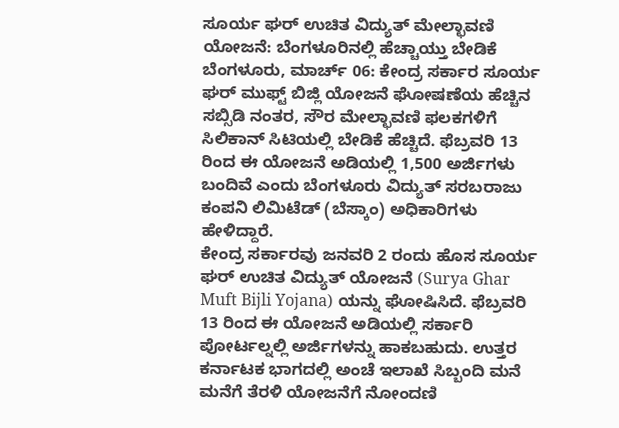ಸೂರ್ಯ ಘರ್ ಉಚಿತ ವಿದ್ಯುತ್ ಮೇಲ್ಛಾವಣಿ ಯೋಜನೆ: ಬೆಂಗಳೂರಿನಲ್ಲಿ ಹೆಚ್ಚಾಯ್ತು ಬೇಡಿಕೆ
ಬೆಂಗಳೂರು, ಮಾರ್ಚ್ 06: ಕೇಂದ್ರ ಸರ್ಕಾರ ಸೂರ್ಯ ಘರ್ ಮುಫ್ಟ್ ಬಿಜ್ಲಿ ಯೋಜನೆ ಘೋಷಣೆಯ ಹೆಚ್ಚಿನ ಸಬ್ಸಿಡಿ ನಂತರ, ಸೌರ ಮೇಲ್ಛಾವಣಿ ಫಲಕಗಳಿಗೆ ಸಿಲಿಕಾನ್ ಸಿಟಿಯಲ್ಲಿ ಬೇಡಿಕೆ ಹೆಚ್ಚಿದೆ. ಫೆಬ್ರವರಿ 13 ರಿಂದ ಈ ಯೋಜನೆ ಅಡಿಯಲ್ಲಿ 1,500 ಅರ್ಜಿಗಳು ಬಂದಿವೆ ಎಂದು ಬೆಂಗಳೂರು ವಿದ್ಯುತ್ ಸರಬರಾಜು ಕಂಪನಿ ಲಿಮಿಟೆಡ್ (ಬೆಸ್ಕಾಂ) ಅಧಿಕಾರಿಗಳು ಹೇಳಿದ್ದಾರೆ.
ಕೇಂದ್ರ ಸರ್ಕಾರವು ಜನವರಿ 2 ರಂದು ಹೊಸ ಸೂರ್ಯ ಘರ್ ಉಚಿತ ವಿದ್ಯುತ್ ಯೋಜನೆ (Surya Ghar Muft Bijli Yojana) ಯನ್ನು ಘೋಷಿಸಿದೆ. ಫೆಬ್ರವರಿ 13 ರಿಂದ ಈ ಯೋಜನೆ ಅಡಿಯಲ್ಲಿ ಸರ್ಕಾರಿ ಪೋರ್ಟಲ್ನಲ್ಲಿ ಅರ್ಜಿಗಳನ್ನು ಹಾಕಬಹುದು. ಉತ್ತರ ಕರ್ನಾಟಕ ಭಾಗದಲ್ಲಿ ಅಂಚೆ ಇಲಾಖೆ ಸಿಬ್ಬಂದಿ ಮನೆ ಮನೆಗೆ ತೆರಳಿ ಯೋಜನೆಗೆ ನೋಂದಣಿ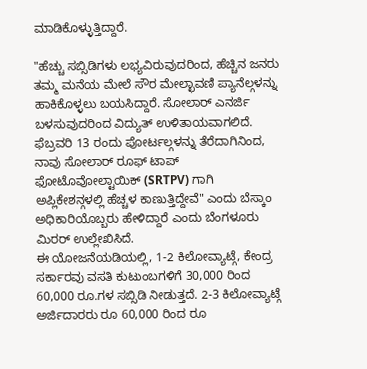ಮಾಡಿಕೊಳ್ಳುತ್ತಿದ್ದಾರೆ.

"ಹೆಚ್ಚು ಸಬ್ಸಿಡಿಗಳು ಲಭ್ಯವಿರುವುದರಿಂದ, ಹೆಚ್ಚಿನ ಜನರು ತಮ್ಮ ಮನೆಯ ಮೇಲೆ ಸೌರ ಮೇಲ್ಛಾವಣಿ ಪ್ಯಾನೆಲ್ಗಳನ್ನು ಹಾಕಿಕೊಳ್ಳಲು ಬಯಸಿದ್ದಾರೆ. ಸೋಲಾರ್ ಎನರ್ಜಿ ಬಳಸುವುದರಿಂದ ವಿದ್ಯುತ್ ಉಳಿತಾಯವಾಗಲಿದೆ. ಫೆಬ್ರವರಿ 13 ರಂದು ಪೋರ್ಟಲ್ಗಳನ್ನು ತೆರೆದಾಗಿನಿಂದ, ನಾವು ಸೋಲಾರ್ ರೂಫ್ ಟಾಪ್ ಫೋಟೊವೋಲ್ಟಾಯಿಕ್ (SRTPV) ಗಾಗಿ ಅಪ್ಲಿಕೇಶನ್ಗಳಲ್ಲಿ ಹೆಚ್ಚಳ ಕಾಣುತ್ತಿದ್ದೇವೆ" ಎಂದು ಬೆಸ್ಕಾಂ ಅಧಿಕಾರಿಯೊಬ್ಬರು ಹೇಳಿದ್ದಾರೆ ಎಂದು ಬೆಂಗಳೂರು ಮಿರರ್ ಉಲ್ಲೇಖಿಸಿದೆ.
ಈ ಯೋಜನೆಯಡಿಯಲ್ಲಿ, 1-2 ಕಿಲೋವ್ಯಾಟ್ಗೆ, ಕೇಂದ್ರ ಸರ್ಕಾರವು ವಸತಿ ಕುಟುಂಬಗಳಿಗೆ 30,000 ರಿಂದ 60,000 ರೂ.ಗಳ ಸಬ್ಸಿಡಿ ನೀಡುತ್ತದೆ. 2-3 ಕಿಲೋವ್ಯಾಟ್ಗೆ ಅರ್ಜಿದಾರರು ರೂ 60,000 ರಿಂದ ರೂ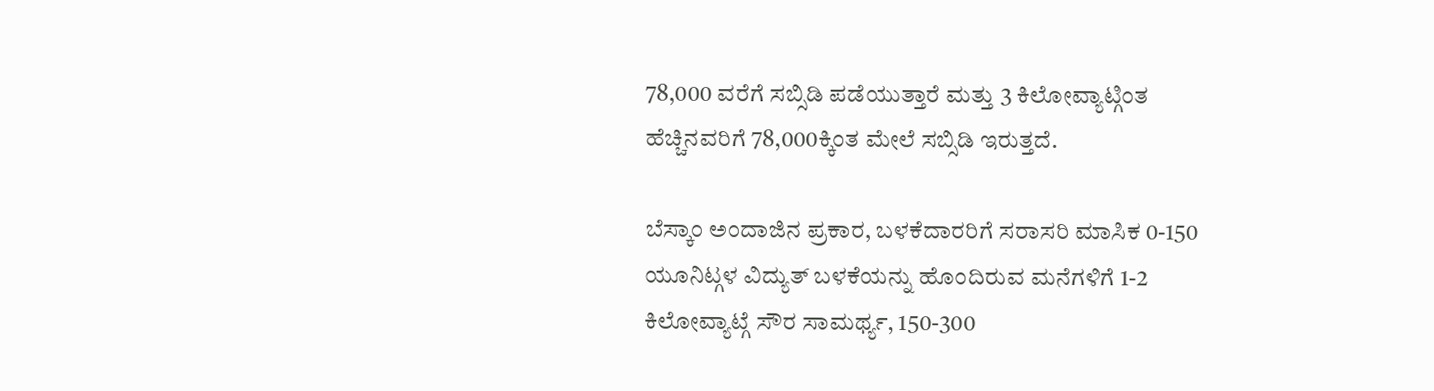78,000 ವರೆಗೆ ಸಬ್ಸಿಡಿ ಪಡೆಯುತ್ತಾರೆ ಮತ್ತು 3 ಕಿಲೋವ್ಯಾಟ್ಗಿಂತ ಹೆಚ್ಚಿನವರಿಗೆ 78,000ಕ್ಕಿಂತ ಮೇಲೆ ಸಬ್ಸಿಡಿ ಇರುತ್ತದೆ.

ಬೆಸ್ಕಾಂ ಅಂದಾಜಿನ ಪ್ರಕಾರ, ಬಳಕೆದಾರರಿಗೆ ಸರಾಸರಿ ಮಾಸಿಕ 0-150 ಯೂನಿಟ್ಗಳ ವಿದ್ಯುತ್ ಬಳಕೆಯನ್ನು ಹೊಂದಿರುವ ಮನೆಗಳಿಗೆ 1-2 ಕಿಲೋವ್ಯಾಟ್ಗೆ ಸೌರ ಸಾಮರ್ಥ್ಯ, 150-300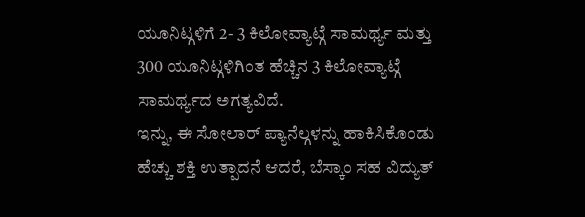ಯೂನಿಟ್ಗಳಿಗೆ 2- 3 ಕಿಲೋವ್ಯಾಟ್ಗೆ ಸಾಮರ್ಥ್ಯ ಮತ್ತು 300 ಯೂನಿಟ್ಗಳಿಗಿಂತ ಹೆಚ್ಚಿನ 3 ಕಿಲೋವ್ಯಾಟ್ಗೆ ಸಾಮರ್ಥ್ಯದ ಅಗತ್ಯವಿದೆ.
ಇನ್ನು, ಈ ಸೋಲಾರ್ ಪ್ಯಾನೆಲ್ಗಳನ್ನು ಹಾಕಿಸಿಕೊಂಡು ಹೆಚ್ಚು ಶಕ್ತಿ ಉತ್ಪಾದನೆ ಆದರೆ, ಬೆಸ್ಕಾಂ ಸಹ ವಿದ್ಯುತ್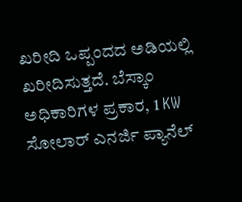ಖರೀದಿ ಒಪ್ಪಂದದ ಅಡಿಯಲ್ಲಿ ಖರೀದಿಸುತ್ತದೆ. ಬೆಸ್ಕಾಂ ಅಧಿಕಾರಿಗಳ ಪ್ರಕಾರ, 1 KW ಸೋಲಾರ್ ಎನರ್ಜಿ ಪ್ಯಾನೆಲ್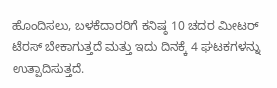ಹೊಂದಿಸಲು, ಬಳಕೆದಾರರಿಗೆ ಕನಿಷ್ಠ 10 ಚದರ ಮೀಟರ್ ಟೆರಸ್ ಬೇಕಾಗುತ್ತದೆ ಮತ್ತು ಇದು ದಿನಕ್ಕೆ 4 ಘಟಕಗಳನ್ನು ಉತ್ಪಾದಿಸುತ್ತದೆ.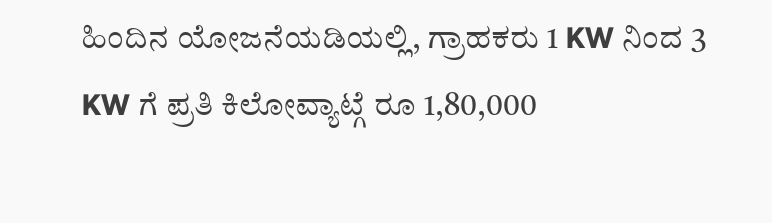ಹಿಂದಿನ ಯೋಜನೆಯಡಿಯಲ್ಲಿ, ಗ್ರಾಹಕರು 1 KW ನಿಂದ 3 KW ಗೆ ಪ್ರತಿ ಕಿಲೋವ್ಯಾಟ್ಗೆ ರೂ 1,80,000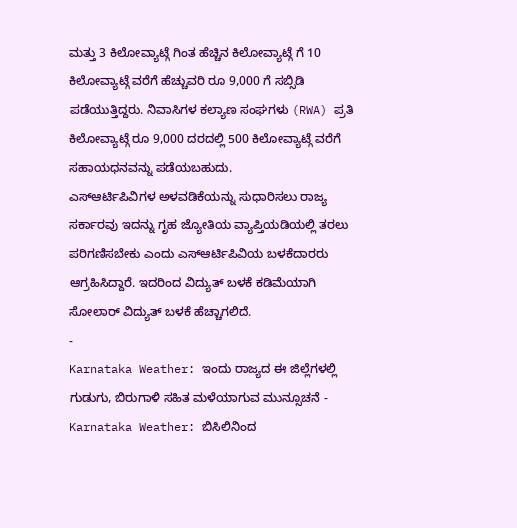ಮತ್ತು 3 ಕಿಲೋವ್ಯಾಟ್ಗೆ ಗಿಂತ ಹೆಚ್ಚಿನ ಕಿಲೋವ್ಯಾಟ್ಗೆ ಗೆ 10 ಕಿಲೋವ್ಯಾಟ್ಗೆ ವರೆಗೆ ಹೆಚ್ಚುವರಿ ರೂ 9,000 ಗೆ ಸಬ್ಸಿಡಿ ಪಡೆಯುತ್ತಿದ್ದರು. ನಿವಾಸಿಗಳ ಕಲ್ಯಾಣ ಸಂಘಗಳು (RWA) ಪ್ರತಿ ಕಿಲೋವ್ಯಾಟ್ಗೆ ರೂ 9,000 ದರದಲ್ಲಿ 500 ಕಿಲೋವ್ಯಾಟ್ಗೆ ವರೆಗೆ ಸಹಾಯಧನವನ್ನು ಪಡೆಯಬಹುದು.
ಎಸ್ಆರ್ಟಿಪಿವಿಗಳ ಅಳವಡಿಕೆಯನ್ನು ಸುಧಾರಿಸಲು ರಾಜ್ಯ ಸರ್ಕಾರವು ಇದನ್ನು ಗೃಹ ಜ್ಯೋತಿಯ ವ್ಯಾಪ್ತಿಯಡಿಯಲ್ಲಿ ತರಲು ಪರಿಗಣಿಸಬೇಕು ಎಂದು ಎಸ್ಆರ್ಟಿಪಿವಿಯ ಬಳಕೆದಾರರು ಆಗ್ರಹಿಸಿದ್ದಾರೆ. ಇದರಿಂದ ವಿದ್ಯುತ್ ಬಳಕೆ ಕಡಿಮೆಯಾಗಿ ಸೋಲಾರ್ ವಿದ್ಯುತ್ ಬಳಕೆ ಹೆಚ್ಚಾಗಲಿದೆ.
-
Karnataka Weather: ಇಂದು ರಾಜ್ಯದ ಈ ಜಿಲ್ಲೆಗಳಲ್ಲಿ ಗುಡುಗು, ಬಿರುಗಾಳಿ ಸಹಿತ ಮಳೆಯಾಗುವ ಮುನ್ಸೂಚನೆ -
Karnataka Weather: ಬಿಸಿಲಿನಿಂದ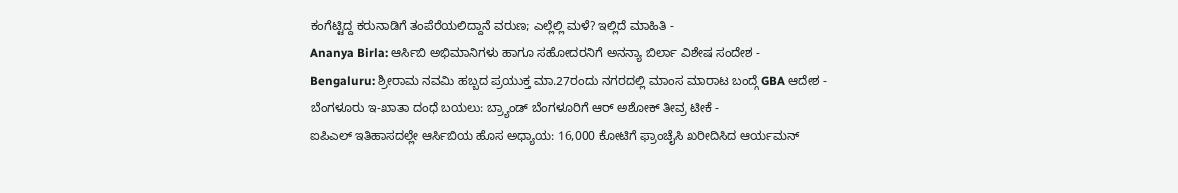ಕಂಗೆಟ್ಟಿದ್ದ ಕರುನಾಡಿಗೆ ತಂಪೆರೆಯಲಿದ್ದಾನೆ ವರುಣ; ಎಲ್ಲೆಲ್ಲಿ ಮಳೆ? ಇಲ್ಲಿದೆ ಮಾಹಿತಿ -
Ananya Birla: ಆರ್ಸಿಬಿ ಅಭಿಮಾನಿಗಳು ಹಾಗೂ ಸಹೋದರನಿಗೆ ಅನನ್ಯಾ ಬಿರ್ಲಾ ವಿಶೇಷ ಸಂದೇಶ -
Bengaluru: ಶ್ರೀರಾಮ ನವಮಿ ಹಬ್ಬದ ಪ್ರಯುಕ್ತ ಮಾ.27ರಂದು ನಗರದಲ್ಲಿ ಮಾಂಸ ಮಾರಾಟ ಬಂದ್ಗೆ GBA ಆದೇಶ -
ಬೆಂಗಳೂರು ಇ-ಖಾತಾ ದಂಧೆ ಬಯಲು: ಬ್ರ್ಯಾಂಡ್ ಬೆಂಗಳೂರಿಗೆ ಆರ್ ಅಶೋಕ್ ತೀವ್ರ ಟೀಕೆ -
ಐಪಿಎಲ್ ಇತಿಹಾಸದಲ್ಲೇ ಆರ್ಸಿಬಿಯ ಹೊಸ ಅಧ್ಯಾಯ: 16,000 ಕೋಟಿಗೆ ಫ್ರಾಂಚೈಸಿ ಖರೀದಿಸಿದ ಆರ್ಯಮನ್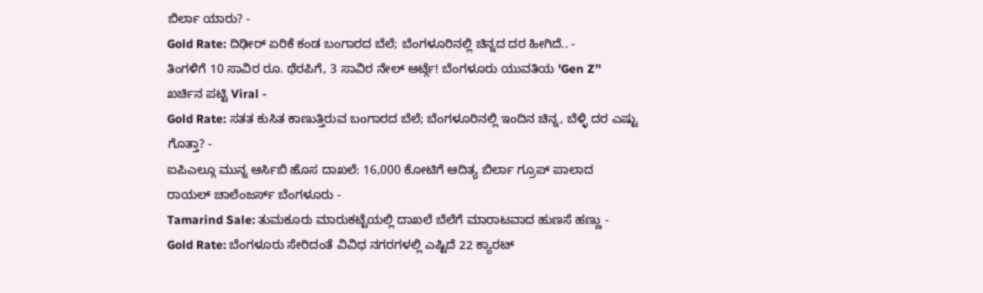ಬಿರ್ಲಾ ಯಾರು? -
Gold Rate: ದಿಢೀರ್ ಏರಿಕೆ ಕಂಡ ಬಂಗಾರದ ಬೆಲೆ; ಬೆಂಗಳೂರಿನಲ್ಲಿ ಚಿನ್ನದ ದರ ಹೀಗಿದೆ.. -
ತಿಂಗಳಿಗೆ 10 ಸಾವಿರ ರೂ. ಥೆರಪಿಗೆ, 3 ಸಾವಿರ ನೇಲ್ ಆರ್ಟ್ಗೆ! ಬೆಂಗಳೂರು ಯುವತಿಯ 'Gen Z’' ಖರ್ಚಿನ ಪಟ್ಟಿ Viral -
Gold Rate: ಸತತ ಕುಸಿತ ಕಾಣುತ್ತಿರುವ ಬಂಗಾರದ ಬೆಲೆ; ಬೆಂಗಳೂರಿನಲ್ಲಿ ಇಂದಿನ ಚಿನ್ನ, ಬೆಳ್ಳಿ ದರ ಎಷ್ಟು ಗೊತ್ತಾ? -
ಐಪಿಎಲ್ಗೂ ಮುನ್ನ ಆರ್ಸಿಬಿ ಹೊಸ ದಾಖಲೆ: 16,000 ಕೋಟಿಗೆ ಆದಿತ್ಯ ಬಿರ್ಲಾ ಗ್ರೂಪ್ ಪಾಲಾದ ರಾಯಲ್ ಚಾಲೆಂಜರ್ಸ್ ಬೆಂಗಳೂರು -
Tamarind Sale: ತುಮಕೂರು ಮಾರುಕಟ್ಟೆಯಲ್ಲಿ ದಾಖಲೆ ಬೆಲೆಗೆ ಮಾರಾಟವಾದ ಹುಣಸೆ ಹಣ್ಣು -
Gold Rate: ಬೆಂಗಳೂರು ಸೇರಿದಂತೆ ವಿವಿಧ ನಗರಗಳಲ್ಲಿ ಎಷ್ಟಿದೆ 22 ಕ್ಯಾರಟ್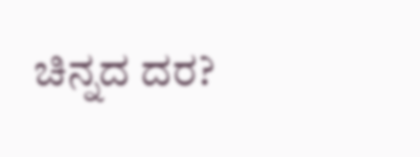ಚಿನ್ನದ ದರ?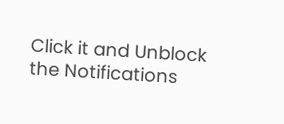Click it and Unblock the Notifications